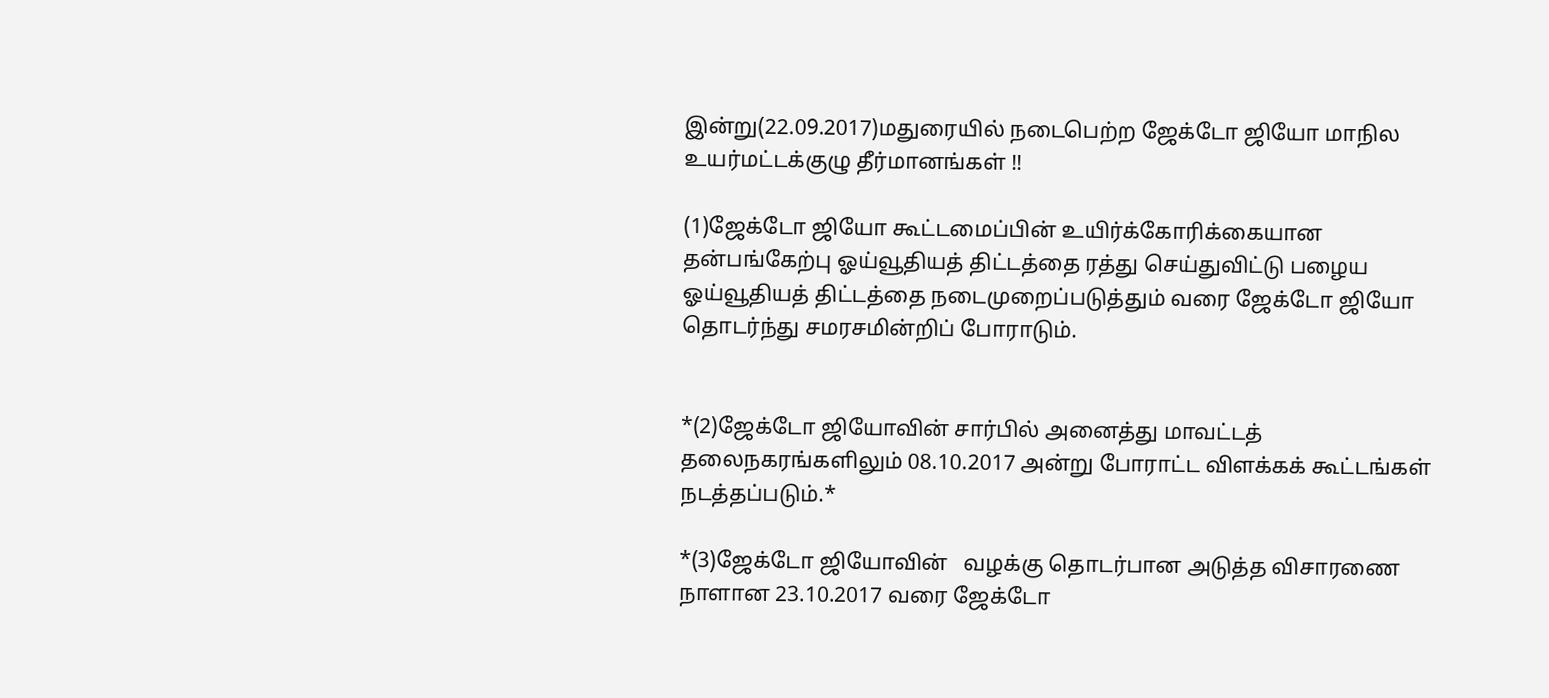இன்று(22.09.2017)மதுரையில் நடைபெற்ற ஜேக்டோ ஜியோ மாநில உயர்மட்டக்குழு தீர்மானங்கள் !!

(1)ஜேக்டோ ஜியோ கூட்டமைப்பின் உயிர்க்கோரிக்கையான தன்பங்கேற்பு ஓய்வூதியத் திட்டத்தை ரத்து செய்துவிட்டு பழைய ஓய்வூதியத் திட்டத்தை நடைமுறைப்படுத்தும் வரை ஜேக்டோ ஜியோ தொடர்ந்து சமரசமின்றிப் போராடும்.


*(2)ஜேக்டோ ஜியோவின் சார்பில் அனைத்து மாவட்டத் தலைநகரங்களிலும் 08.10.2017 அன்று போராட்ட விளக்கக் கூட்டங்கள் நடத்தப்படும்.*

*(3)ஜேக்டோ ஜியோவின்   வழக்கு தொடர்பான அடுத்த விசாரணை நாளான 23.10.2017 வரை ஜேக்டோ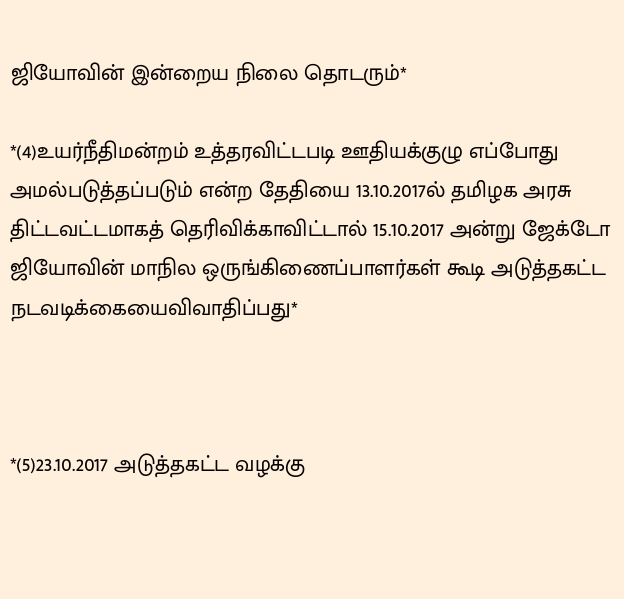ஜியோவின் இன்றைய நிலை தொடரும்*

*(4)உயர்நீதிமன்றம் உத்தரவிட்டபடி ஊதியக்குழு எப்போது அமல்படுத்தப்படும் என்ற தேதியை 13.10.2017ல் தமிழக அரசு திட்டவட்டமாகத் தெரிவிக்காவிட்டால் 15.10.2017 அன்று ஜேக்டோ ஜியோவின் மாநில ஒருங்கிணைப்பாளர்கள் கூடி அடுத்தகட்ட நடவடிக்கையைவிவாதிப்பது*



*(5)23.10.2017 அடுத்தகட்ட வழக்கு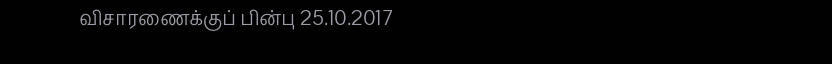விசாரணைக்குப் பின்பு 25.10.2017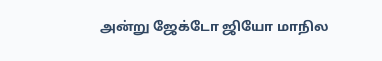அன்று ஜேக்டோ ஜியோ மாநில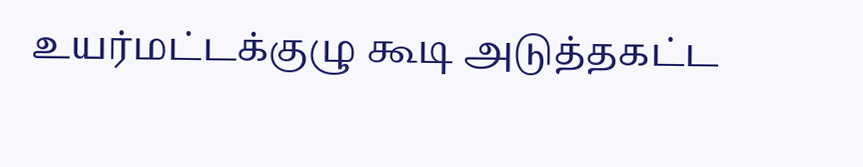உயர்மட்டக்குழு கூடி அடுத்தகட்ட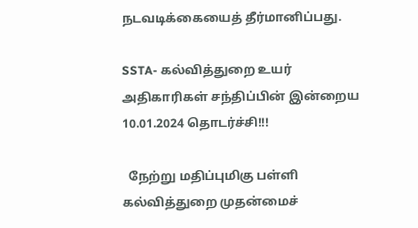நடவடிக்கையைத் தீர்மானிப்பது.

SSTA- கல்வித்துறை உயர் அதிகாரிகள் சந்திப்பின் இன்றைய 10.01.2024 தொடர்ச்சி!!!

  நேற்று மதிப்புமிகு பள்ளி கல்வித்துறை முதன்மைச்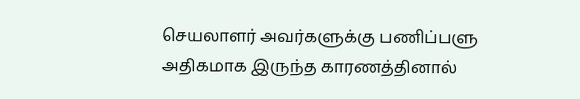செயலாளர் அவர்களுக்கு பணிப்பளு அதிகமாக இருந்த காரணத்தினால்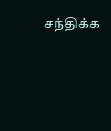சந்திக்க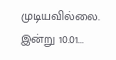முடியவில்லை. இன்று 10.01...